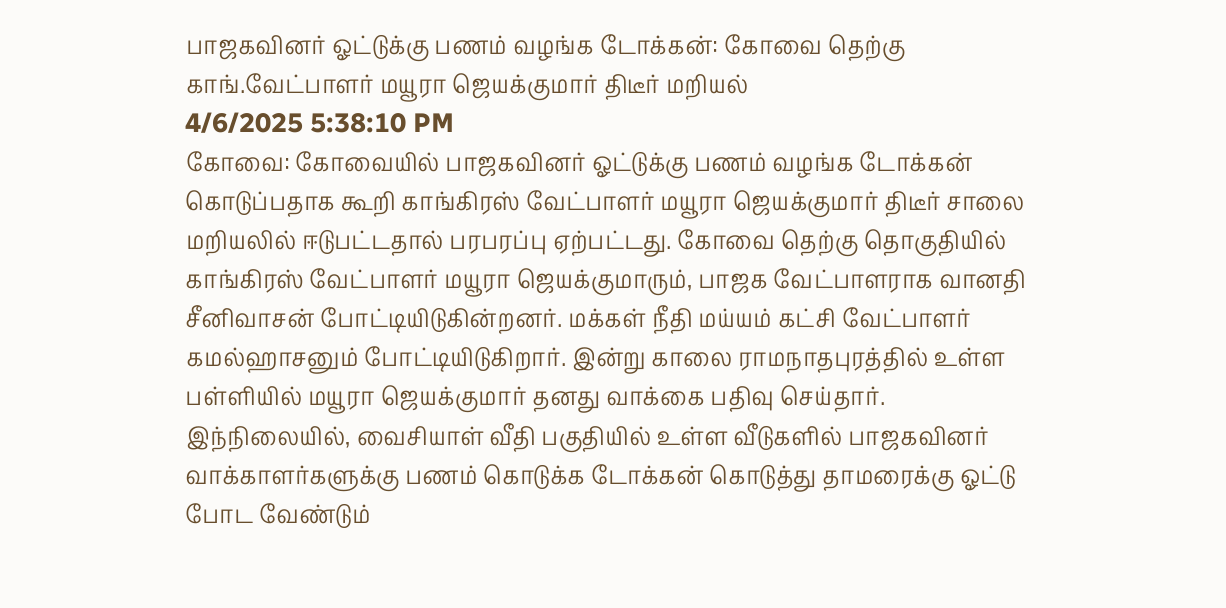பாஜகவினர் ஓட்டுக்கு பணம் வழங்க டோக்கன்: கோவை தெற்கு காங்.வேட்பாளர் மயூரா ஜெயக்குமார் திடீர் மறியல்
4/6/2025 5:38:10 PM
கோவை: கோவையில் பாஜகவினர் ஓட்டுக்கு பணம் வழங்க டோக்கன் கொடுப்பதாக கூறி காங்கிரஸ் வேட்பாளர் மயூரா ஜெயக்குமார் திடீர் சாலை மறியலில் ஈடுபட்டதால் பரபரப்பு ஏற்பட்டது. கோவை தெற்கு தொகுதியில் காங்கிரஸ் வேட்பாளர் மயூரா ஜெயக்குமாரும், பாஜக வேட்பாளராக வானதி சீனிவாசன் போட்டியிடுகின்றனர். மக்கள் நீதி மய்யம் கட்சி வேட்பாளர் கமல்ஹாசனும் போட்டியிடுகிறார். இன்று காலை ராமநாதபுரத்தில் உள்ள பள்ளியில் மயூரா ஜெயக்குமார் தனது வாக்கை பதிவு செய்தார்.
இந்நிலையில், வைசியாள் வீதி பகுதியில் உள்ள வீடுகளில் பாஜகவினர் வாக்காளர்களுக்கு பணம் கொடுக்க டோக்கன் கொடுத்து தாமரைக்கு ஓட்டு போட வேண்டும்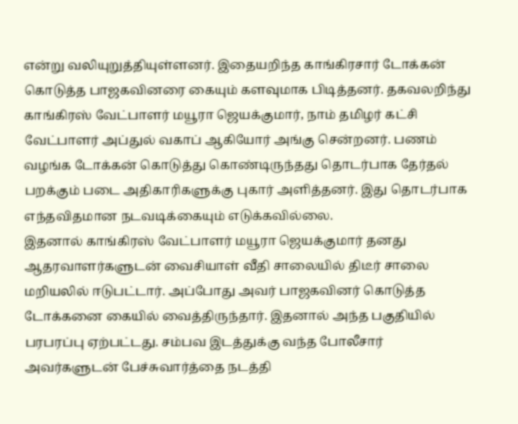என்று வலியுறுத்தியுள்ளனர். இதையறிந்த காங்கிரசார் டோக்கன் கொடுத்த பாஜகவினரை கையும் களவுமாக பிடித்தனர். தகவலறிந்து காங்கிரஸ் வேட்பாளர் மயூரா ஜெயக்குமார், நாம் தமிழர் கட்சி வேட்பாளர் அப்துல் வகாப் ஆகியோர் அங்கு சென்றனர். பணம் வழங்க டோக்கன் கொடுத்து கொண்டிருந்தது தொடர்பாக தேர்தல் பறக்கும் படை அதிகாரிகளுக்கு புகார் அளித்தனர். இது தொடர்பாக எந்தவிதமான நடவடிக்கையும் எடுக்கவில்லை.
இதனால் காங்கிரஸ் வேட்பாளர் மயூரா ஜெயக்குமார் தனது ஆதரவாளர்களுடன் வைசியாள் வீதி சாலையில் திடீர் சாலை மறியலில் ஈடுபட்டார். அப்போது அவர் பாஜகவினர் கொடுத்த டோக்கனை கையில் வைத்திருந்தார். இதனால் அந்த பகுதியில் பரபரப்பு ஏற்பட்டது. சம்பவ இடத்துக்கு வந்த போலீசார் அவர்களுடன் பேச்சுவார்த்தை நடத்தி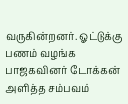வருகின்றனர். ஓட்டுக்கு பணம் வழங்க பாஜகவினர் டோக்கன் அளித்த சம்பவம்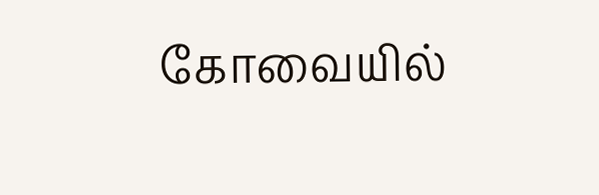கோவையில்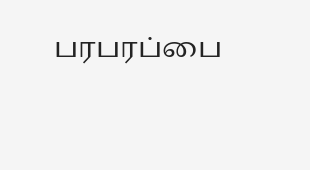பரபரப்பை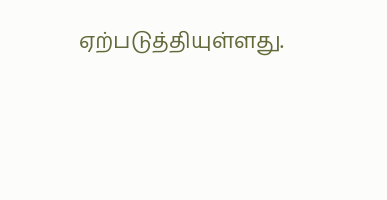ஏற்படுத்தியுள்ளது.